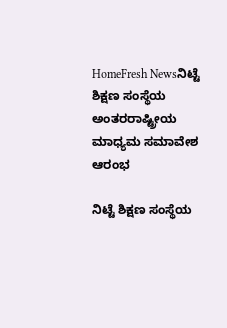HomeFresh Newsನಿಟ್ಟೆ ಶಿಕ್ಷಣ ಸಂಸ್ಥೆಯ ಅಂತರರಾಷ್ಟ್ರೀಯ ಮಾಧ್ಯಮ ಸಮಾವೇಶ ಆರಂಭ

ನಿಟ್ಟೆ ಶಿಕ್ಷಣ ಸಂಸ್ಥೆಯ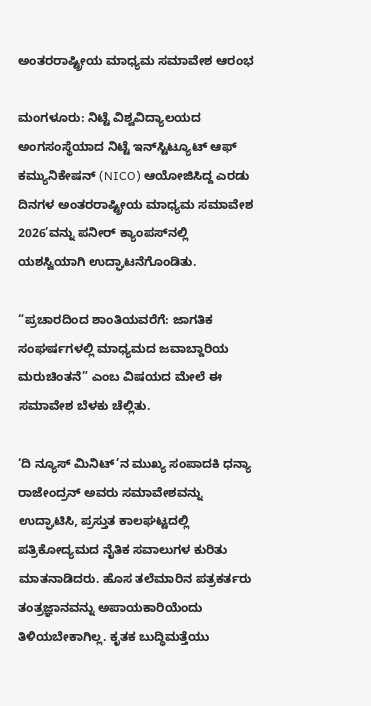ಅಂತರರಾಷ್ಟ್ರೀಯ ಮಾಧ್ಯಮ ಸಮಾವೇಶ ಆರಂಭ

ಮಂಗಳೂರು: ನಿಟ್ಟೆ ವಿಶ್ವವಿದ್ಯಾಲಯದ ಅಂಗಸಂಸ್ಥೆಯಾದ ನಿಟ್ಟೆ ಇನ್‌ಸ್ಟಿಟ್ಯೂಟ್‌ ಆಫ್ ಕಮ್ಯುನಿಕೇಷನ್ (NICO) ಆಯೋಜಿಸಿದ್ದ ಎರಡು ದಿನಗಳ ಅಂತರರಾಷ್ಟ್ರೀಯ ಮಾಧ್ಯಮ ಸಮಾವೇಶ 2026’ವನ್ನು ಪನೀರ್ ಕ್ಯಾಂಪಸ್‌ನಲ್ಲಿ ಯಶಸ್ವಿಯಾಗಿ ಉದ್ಘಾಟನೆಗೊಂಡಿತು.

“ಪ್ರಚಾರದಿಂದ ಶಾಂತಿಯವರೆಗೆ: ಜಾಗತಿಕ ಸಂಘರ್ಷಗಳಲ್ಲಿ ಮಾಧ್ಯಮದ ಜವಾಬ್ದಾರಿಯ ಮರುಚಿಂತನೆ” ಎಂಬ ವಿಷಯದ ಮೇಲೆ ಈ ಸಮಾವೇಶ ಬೆಳಕು ಚೆಲ್ಲಿತು.

‘ದಿ ನ್ಯೂಸ್ ಮಿನಿಟ್’ನ ಮುಖ್ಯ ಸಂಪಾದಕಿ ಧನ್ಯಾ ರಾಜೇಂದ್ರನ್ ಅವರು ಸಮಾವೇಶವನ್ನು ಉದ್ಘಾಟಿಸಿ, ಪ್ರಸ್ತುತ ಕಾಲಘಟ್ಟದಲ್ಲಿ ಪತ್ರಿಕೋದ್ಯಮದ ನೈತಿಕ ಸವಾಲುಗಳ ಕುರಿತು ಮಾತನಾಡಿದರು. ಹೊಸ ತಲೆಮಾರಿನ ಪತ್ರಕರ್ತರು ತಂತ್ರಜ್ಞಾನವನ್ನು ಅಪಾಯಕಾರಿಯೆಂದು ತಿಳಿಯಬೇಕಾಗಿಲ್ಲ. ಕೃತಕ ಬುದ್ಧಿಮತ್ತೆಯು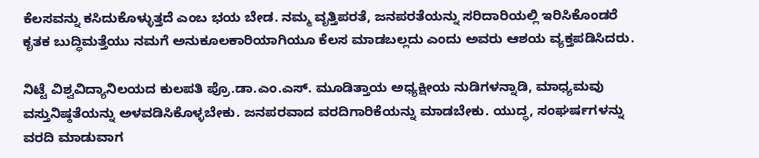ಕೆಲಸವನ್ನು ಕಸಿದುಕೊಳ್ಳುತ್ತದೆ ಎಂಬ ಭಯ ಬೇಡ. ನಮ್ಮ ವೃತ್ತಿಪರತೆ, ಜನಪರತೆಯನ್ನು ಸರಿದಾರಿಯಲ್ಲಿ ಇರಿಸಿಕೊಂಡರೆ ಕೃತಕ ಬುದ್ಧಿಮತ್ತೆಯು ನಮಗೆ ಅನುಕೂಲಕಾರಿಯಾಗಿಯೂ ಕೆಲಸ ಮಾಡಬಲ್ಲದು ಎಂದು ಅವರು ಆಶಯ ವ್ಯಕ್ತಪಡಿಸಿದರು.

ನಿಟ್ಟೆ ವಿಶ್ವವಿದ್ಯಾನಿಲಯದ ಕುಲಪತಿ ಪ್ರೊ.ಡಾ.ಎಂ.ಎಸ್. ಮೂಡಿತ್ತಾಯ ಅಧ್ಯಕ್ಷೀಯ ನುಡಿಗಳನ್ನಾಡಿ, ಮಾಧ್ಯಮವು ವಸ್ತುನಿಷ್ಠತೆಯನ್ನು ಅಳವಡಿಸಿಕೊಳ್ಳಬೇಕು. ಜನಪರವಾದ ವರದಿಗಾರಿಕೆಯನ್ನು ಮಾಡಬೇಕು. ಯುದ್ಧ, ಸಂಘರ್ಷಗಳನ್ನು ವರದಿ ಮಾಡುವಾಗ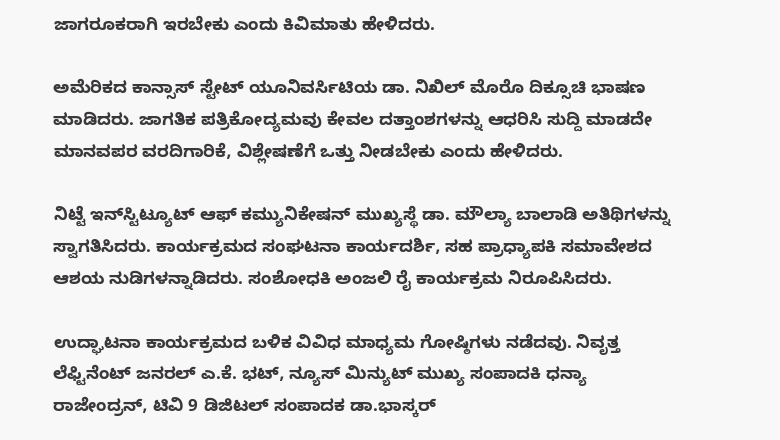ಜಾಗರೂಕರಾಗಿ ಇರಬೇಕು ಎಂದು ಕಿವಿಮಾತು ಹೇಳಿದರು.

ಅಮೆರಿಕದ ಕಾನ್ಸಾಸ್ ಸ್ಟೇಟ್ ಯೂನಿವರ್ಸಿಟಿಯ ಡಾ. ನಿಖಿಲ್ ಮೊರೊ ದಿಕ್ಸೂಚಿ ಭಾಷಣ ಮಾಡಿದರು. ಜಾಗತಿಕ ಪತ್ರಿಕೋದ್ಯಮವು ಕೇವಲ ದತ್ತಾಂಶಗಳನ್ನು ಆಧರಿಸಿ ಸುದ್ದಿ ಮಾಡದೇ ಮಾನವಪರ ವರದಿಗಾರಿಕೆ, ವಿಶ್ಲೇಷಣೆಗೆ ಒತ್ತು ನೀಡಬೇಕು ಎಂದು ಹೇಳಿದರು.

ನಿಟ್ಟೆ ಇನ್‌ಸ್ಟಿಟ್ಯೂಟ್ ಆಫ್‌ ಕಮ್ಯುನಿಕೇಷನ್ ಮುಖ್ಯಸ್ಥೆ ಡಾ. ಮೌಲ್ಯಾ ಬಾಲಾಡಿ ಅತಿಥಿಗಳನ್ನು ಸ್ವಾಗತಿಸಿದರು. ಕಾರ್ಯಕ್ರಮದ ಸಂಘಟನಾ ಕಾರ್ಯದರ್ಶಿ, ಸಹ ಪ್ರಾಧ್ಯಾಪಕಿ ಸಮಾವೇಶದ ಆಶಯ ನುಡಿಗಳನ್ನಾಡಿದರು. ಸಂಶೋಧಕಿ ಅಂಜಲಿ ರೈ ಕಾರ್ಯಕ್ರಮ ನಿರೂಪಿಸಿದರು.

ಉದ್ಘಾಟನಾ ಕಾರ್ಯಕ್ರಮದ ಬಳಿಕ ವಿವಿಧ ಮಾಧ್ಯಮ ಗೋಷ್ಠಿಗಳು ನಡೆದವು. ನಿವೃತ್ತ ಲೆಫ್ಟಿನೆಂಟ್ ಜನರಲ್ ಎ.ಕೆ. ಭಟ್, ನ್ಯೂಸ್‌ ಮಿನ್ಯುಟ್ ಮುಖ್ಯ ಸಂಪಾದಕಿ ಧನ್ಯಾ ರಾಜೇಂದ್ರನ್, ಟಿವಿ 9 ಡಿಜಿಟಲ್‌ ಸಂಪಾದಕ ಡಾ.ಭಾಸ್ಕರ್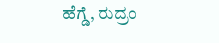ಹೆಗ್ಡೆ, ರುದ್ರಂ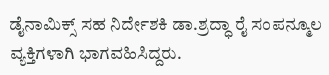ಡೈನಾಮಿಕ್ಸ್‌ ಸಹ ನಿರ್ದೇಶಕಿ ಡಾ.ಶ್ರದ್ಧಾ ರೈ ಸಂಪನ್ಮೂಲ ವ್ಯಕ್ತಿಗಳಾಗಿ ಭಾಗವಹಿಸಿದ್ದರು.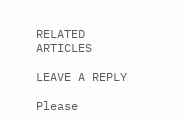RELATED ARTICLES

LEAVE A REPLY

Please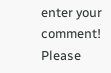enter your comment!
Please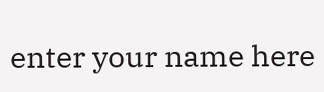enter your name here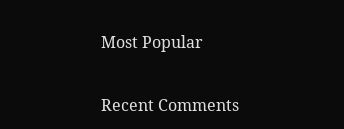Most Popular

Recent Comments